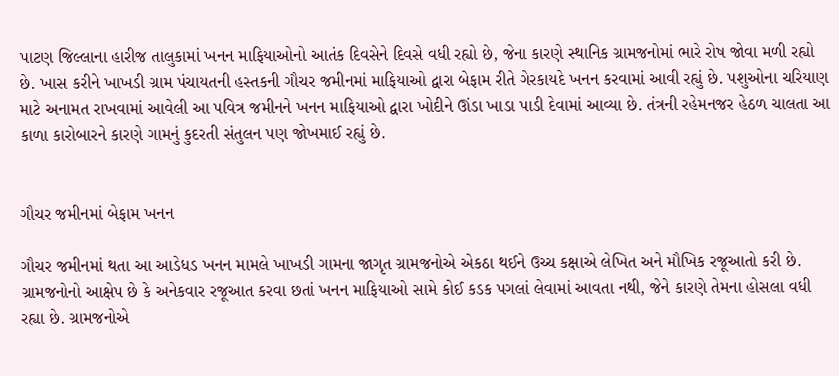પાટણ જિલ્લાના હારીજ તાલુકામાં ખનન માફિયાઓનો આતંક દિવસેને દિવસે વધી રહ્યો છે, જેના કારણે સ્થાનિક ગ્રામજનોમાં ભારે રોષ જોવા મળી રહ્યો છે. ખાસ કરીને ખાખડી ગ્રામ પંચાયતની હસ્તકની ગૌચર જમીનમાં માફિયાઓ દ્વારા બેફામ રીતે ગેરકાયદે ખનન કરવામાં આવી રહ્યું છે. પશુઓના ચરિયાણ માટે અનામત રાખવામાં આવેલી આ પવિત્ર જમીનને ખનન માફિયાઓ દ્વારા ખોદીને ઊંડા ખાડા પાડી દેવામાં આવ્યા છે. તંત્રની રહેમનજર હેઠળ ચાલતા આ કાળા કારોબારને કારણે ગામનું કુદરતી સંતુલન પણ જોખમાઈ રહ્યું છે.


ગૌચર જમીનમાં બેફામ ખનન

ગૌચર જમીનમાં થતા આ આડેધડ ખનન મામલે ખાખડી ગામના જાગૃત ગ્રામજનોએ એકઠા થઈને ઉચ્ચ કક્ષાએ લેખિત અને મૌખિક રજૂઆતો કરી છે. ગ્રામજનોનો આક્ષેપ છે કે અનેકવાર રજૂઆત કરવા છતાં ખનન માફિયાઓ સામે કોઈ કડક પગલાં લેવામાં આવતા નથી, જેને કારણે તેમના હોસલા વધી રહ્યા છે. ગ્રામજનોએ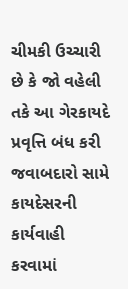ચીમકી ઉચ્ચારી છે કે જો વહેલી તકે આ ગેરકાયદે પ્રવૃત્તિ બંધ કરી જવાબદારો સામે કાયદેસરની કાર્યવાહી કરવામાં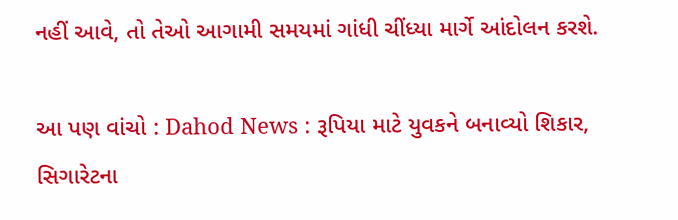નહીં આવે, તો તેઓ આગામી સમયમાં ગાંધી ચીંધ્યા માર્ગે આંદોલન કરશે.

આ પણ વાંચો : Dahod News : રૂપિયા માટે યુવકને બનાવ્યો શિકાર, સિગારેટના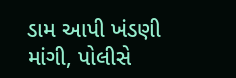ડામ આપી ખંડણી માંગી, પોલીસે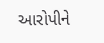આરોપીને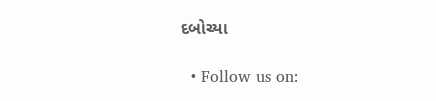દબોચ્યા

  • Follow us on: